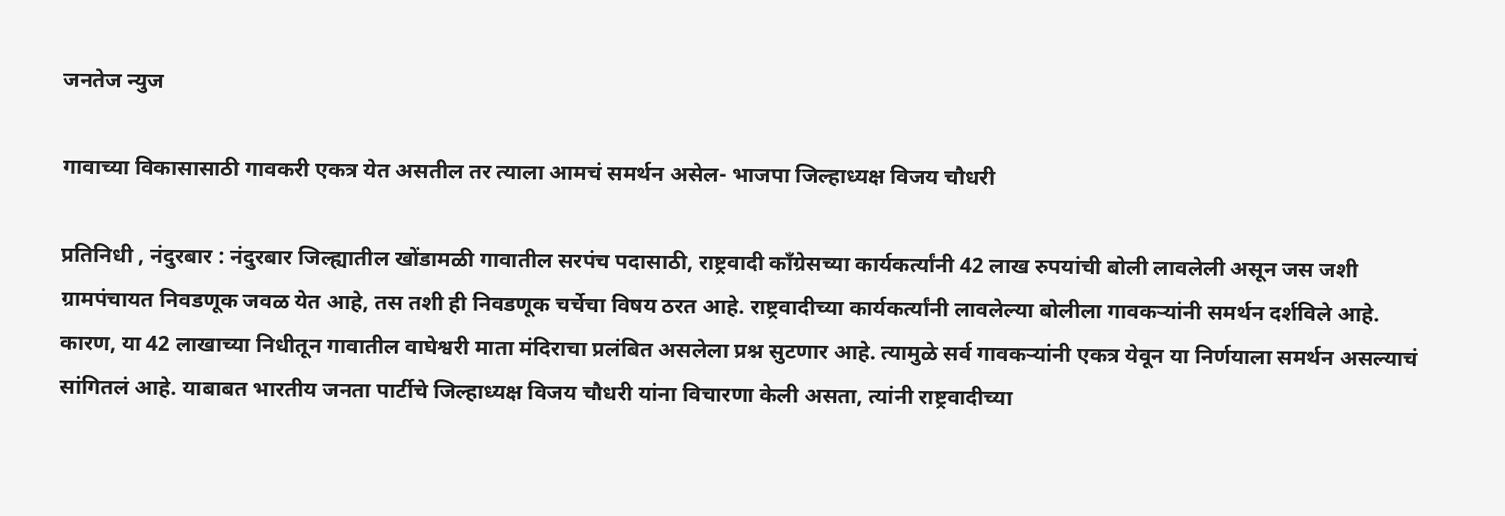जनतेज न्युज

गावाच्या विकासासाठी गावकरी एकत्र येत असतील तर त्याला आमचं समर्थन असेल- भाजपा जिल्हाध्यक्ष विजय चौधरी

प्रतिनिधी , नंदुरबार : नंदुरबार जिल्ह्यातील खोंडामळी गावातील सरपंच पदासाठी, राष्ट्रवादी कॉंग्रेसच्या कार्यकर्त्यांनी 42 लाख रुपयांची बोली लावलेली असून जस जशी ग्रामपंचायत निवडणूक जवळ येत आहे, तस तशी ही निवडणूक चर्चेचा विषय ठरत आहे. राष्ट्रवादीच्या कार्यकर्त्यांनी लावलेल्या बोलीला गावकऱ्यांनी समर्थन दर्शविले आहे. कारण, या 42 लाखाच्या निधीतून गावातील वाघेश्वरी माता मंदिराचा प्रलंबित असलेला प्रश्न सुटणार आहे. त्यामुळे सर्व गावकऱ्यांनी एकत्र येवून या निर्णयाला समर्थन असल्याचं सांगितलं आहे. याबाबत भारतीय जनता पार्टीचे जिल्हाध्यक्ष विजय चौधरी यांना विचारणा केली असता, त्यांनी राष्ट्रवादीच्या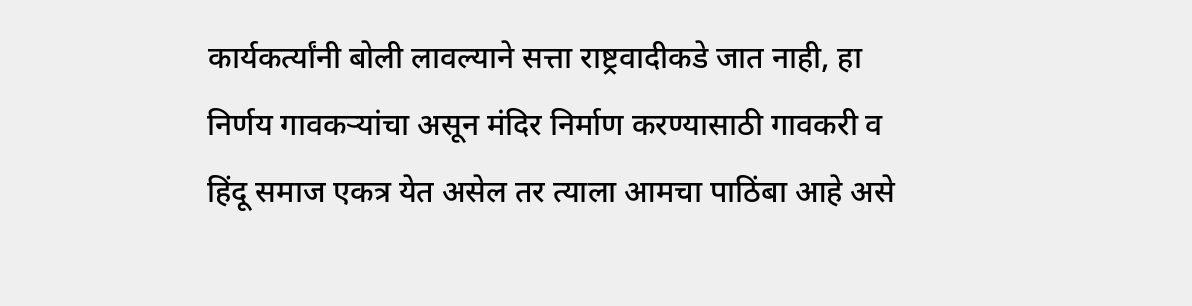कार्यकर्त्यांनी बोली लावल्याने सत्ता राष्ट्रवादीकडे जात नाही, हा निर्णय गावकर्‍यांचा असून मंदिर निर्माण करण्यासाठी गावकरी व हिंदू समाज एकत्र येत असेल तर त्याला आमचा पाठिंबा आहे असे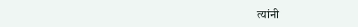त्यांनी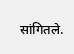सांगितले.